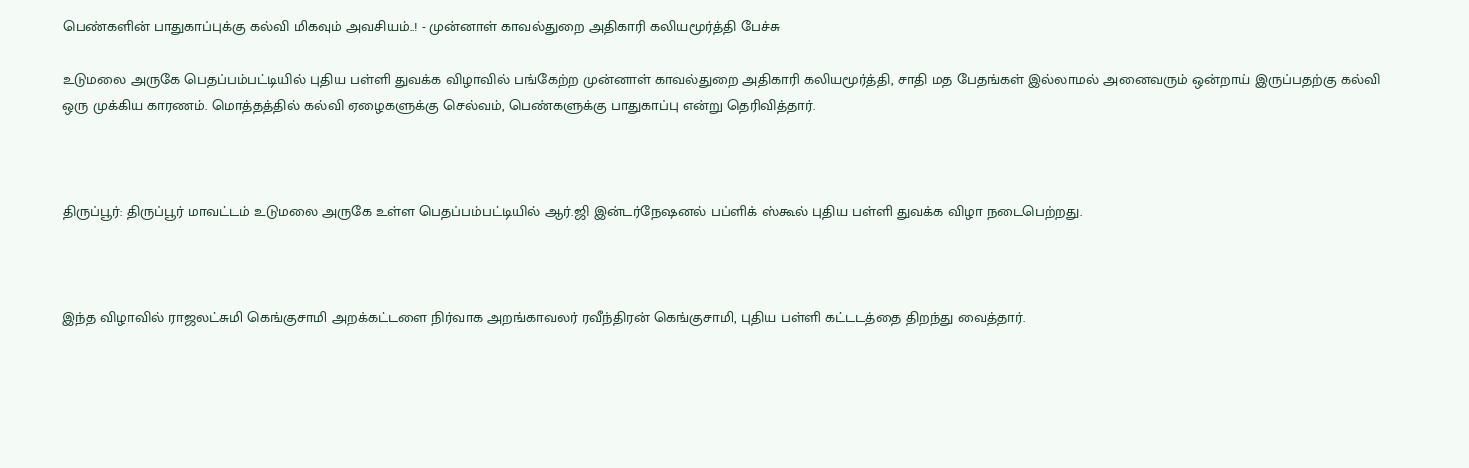பெண்களின் பாதுகாப்புக்கு கல்வி மிகவும் அவசியம்..! - முன்னாள் காவல்துறை அதிகாரி கலியமூர்த்தி பேச்சு

உடுமலை அருகே பெதப்பம்பட்டியில் புதிய பள்ளி துவக்க விழாவில் பங்கேற்ற முன்னாள் காவல்துறை அதிகாரி கலியமூர்த்தி, சாதி மத பேதங்கள் இல்லாமல் அனைவரும் ஒன்றாய் இருப்பதற்கு கல்வி ஒரு முக்கிய காரணம். மொத்தத்தில் கல்வி ஏழைகளுக்கு செல்வம், பெண்களுக்கு பாதுகாப்பு என்று தெரிவித்தார்.



திருப்பூர்: திருப்பூர் மாவட்டம் உடுமலை அருகே உள்ள பெதப்பம்பட்டியில் ஆர்.ஜி இன்டர்நேஷனல் பப்ளிக் ஸ்கூல் புதிய பள்ளி துவக்க விழா நடைபெற்றது.



இந்த விழாவில் ராஜலட்சுமி கெங்குசாமி அறக்கட்டளை நிர்வாக அறங்காவலர் ரவீந்திரன் கெங்குசாமி, புதிய பள்ளி கட்டடத்தை திறந்து வைத்தார்.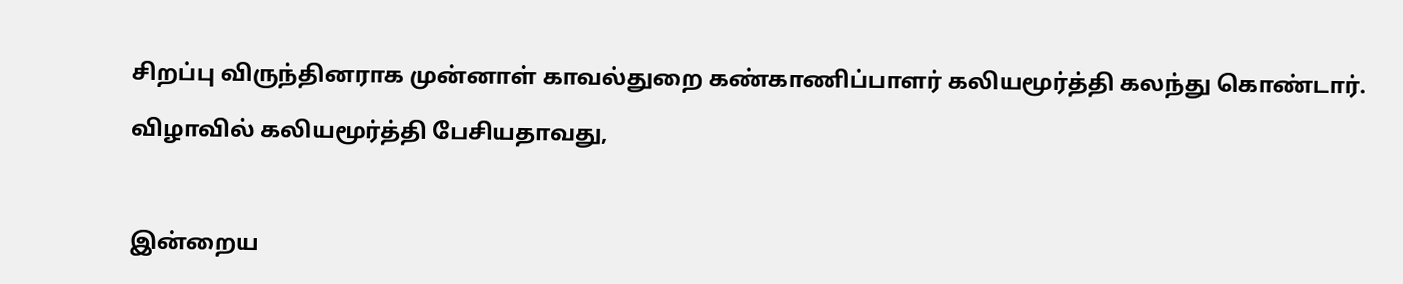சிறப்பு விருந்தினராக முன்னாள் காவல்துறை கண்காணிப்பாளர் கலியமூர்த்தி கலந்து கொண்டார்.

விழாவில் கலியமூர்த்தி பேசியதாவது,



இன்றைய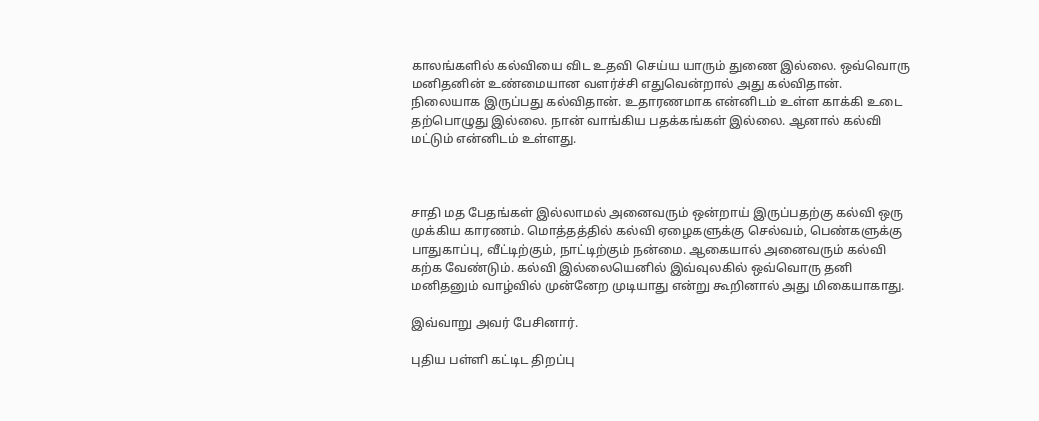காலங்களில் கல்வியை விட உதவி செய்ய யாரும் துணை இல்லை. ஒவ்வொரு மனிதனின் உண்மையான வளர்ச்சி எதுவென்றால் அது கல்விதான். நிலையாக இருப்பது கல்விதான். உதாரணமாக என்னிடம் உள்ள காக்கி உடை தற்பொழுது இல்லை. நான் வாங்கிய பதக்கங்கள் இல்லை. ஆனால் கல்வி மட்டும் என்னிடம் உள்ளது.



சாதி மத பேதங்கள் இல்லாமல் அனைவரும் ஒன்றாய் இருப்பதற்கு கல்வி ஒரு முக்கிய காரணம். மொத்தத்தில் கல்வி ஏழைகளுக்கு செல்வம், பெண்களுக்கு பாதுகாப்பு, வீட்டிற்கும், நாட்டிற்கும் நன்மை. ஆகையால் அனைவரும் கல்வி கற்க வேண்டும். கல்வி இல்லையெனில் இவ்வுலகில் ஒவ்வொரு தனி மனிதனும் வாழ்வில் முன்னேற முடியாது என்று கூறினால் அது மிகையாகாது.

இவ்வாறு அவர் பேசினார்.

புதிய பள்ளி கட்டிட திறப்பு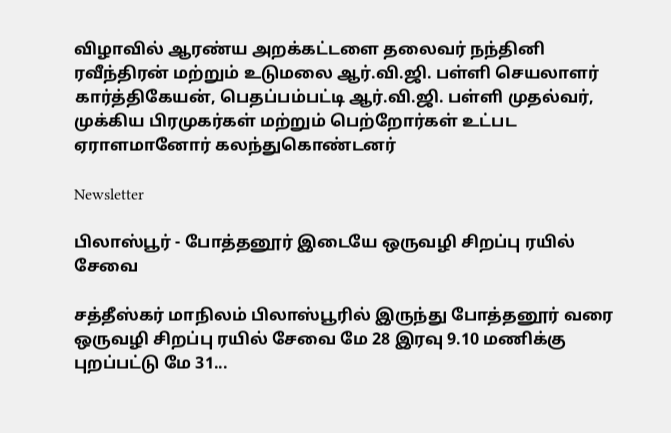விழாவில் ஆரண்ய அறக்கட்டளை தலைவர் நந்தினி ரவீந்திரன் மற்றும் உடுமலை ஆர்.வி.ஜி. பள்ளி செயலாளர் கார்த்திகேயன், பெதப்பம்பட்டி ஆர்.வி.ஜி. பள்ளி முதல்வர், முக்கிய பிரமுகர்கள் மற்றும் பெற்றோர்கள் உட்பட ஏராளமானோர் கலந்துகொண்டனர்

Newsletter

பிலாஸ்பூர் - போத்தனூர் இடையே ஒருவழி சிறப்பு ரயில் சேவை

சத்தீஸ்கர் மாநிலம் பிலாஸ்பூரில் இருந்து போத்தனூர் வரை ஒருவழி சிறப்பு ரயில் சேவை மே 28 இரவு 9.10 மணிக்கு புறப்பட்டு மே 31...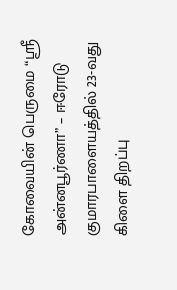கோவையின் பெருமை “ஸ்ரீ அன்னபூர்ணா” – ஈரோடு குமாரபாளையத்தில் 23-வது கிளை திறப்பு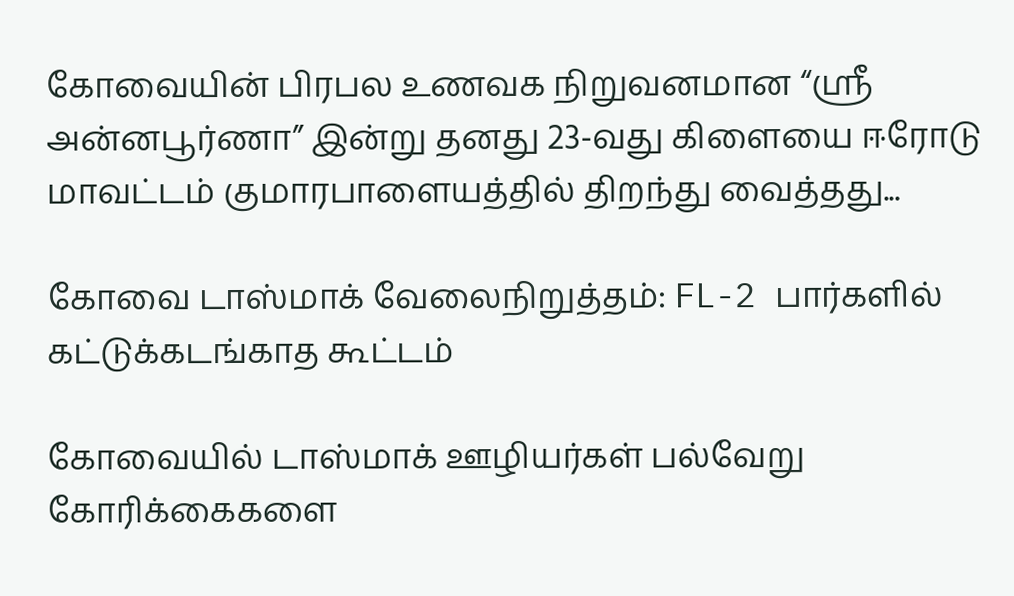கோவையின் பிரபல உணவக நிறுவனமான “ஸ்ரீ அன்னபூர்ணா” இன்று தனது 23-வது கிளையை ஈரோடு மாவட்டம் குமாரபாளையத்தில் திறந்து வைத்தது...

கோவை டாஸ்மாக் வேலைநிறுத்தம்: FL-2 பார்களில் கட்டுக்கடங்காத கூட்டம்

கோவையில் டாஸ்மாக் ஊழியர்கள் பல்வேறு கோரிக்கைகளை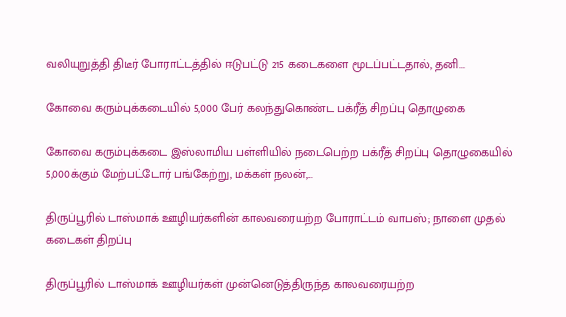வலியுறுத்தி திடீர் போராட்டத்தில் ஈடுபட்டு 215 கடைகளை மூடப்பட்டதால், தனி...

கோவை கரும்புக்கடையில் 5,000 பேர் கலந்துகொண்ட பக்ரீத் சிறப்பு தொழுகை

கோவை கரும்புக்கடை இஸ்லாமிய பள்ளியில் நடைபெற்ற பக்ரீத் சிறப்பு தொழுகையில் 5,000க்கும் மேற்பட்டோர் பங்கேற்று, மக்கள் நலன்,...

திருப்பூரில் டாஸ்மாக் ஊழியர்களின் காலவரையற்ற போராட்டம் வாபஸ்; நாளை முதல் கடைகள் திறப்பு

திருப்பூரில் டாஸ்மாக் ஊழியர்கள் முன்னெடுத்திருந்த காலவரையற்ற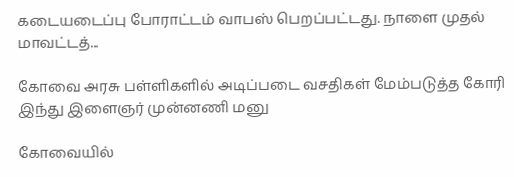கடையடைப்பு போராட்டம் வாபஸ் பெறப்பட்டது. நாளை முதல் மாவட்டத்...

கோவை அரசு பள்ளிகளில் அடிப்படை வசதிகள் மேம்படுத்த கோரி இந்து இளைஞர் முன்னணி மனு

கோவையில்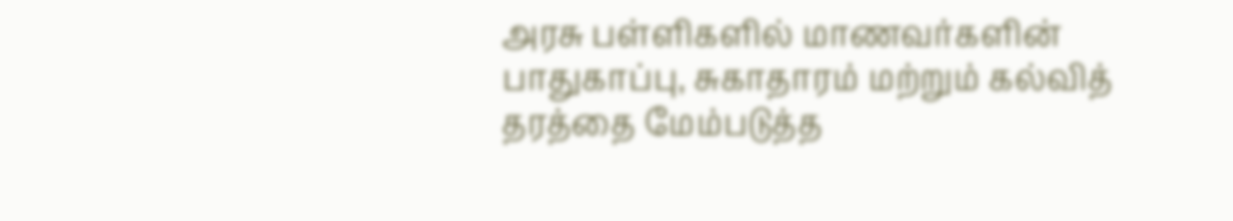அரசு பள்ளிகளில் மாணவர்களின் பாதுகாப்பு, சுகாதாரம் மற்றும் கல்வித் தரத்தை மேம்படுத்த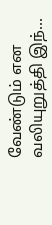வேண்டும் என வலியுறுத்தி இந்...